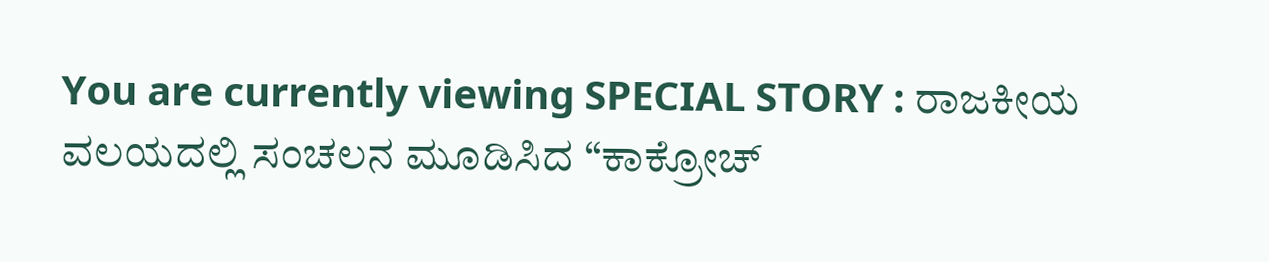You are currently viewing SPECIAL STORY : ರಾಜಕೀಯ ವಲಯದಲ್ಲಿ ಸಂಚಲನ ಮೂಡಿಸಿದ “ಕಾಕ್ರೋಚ್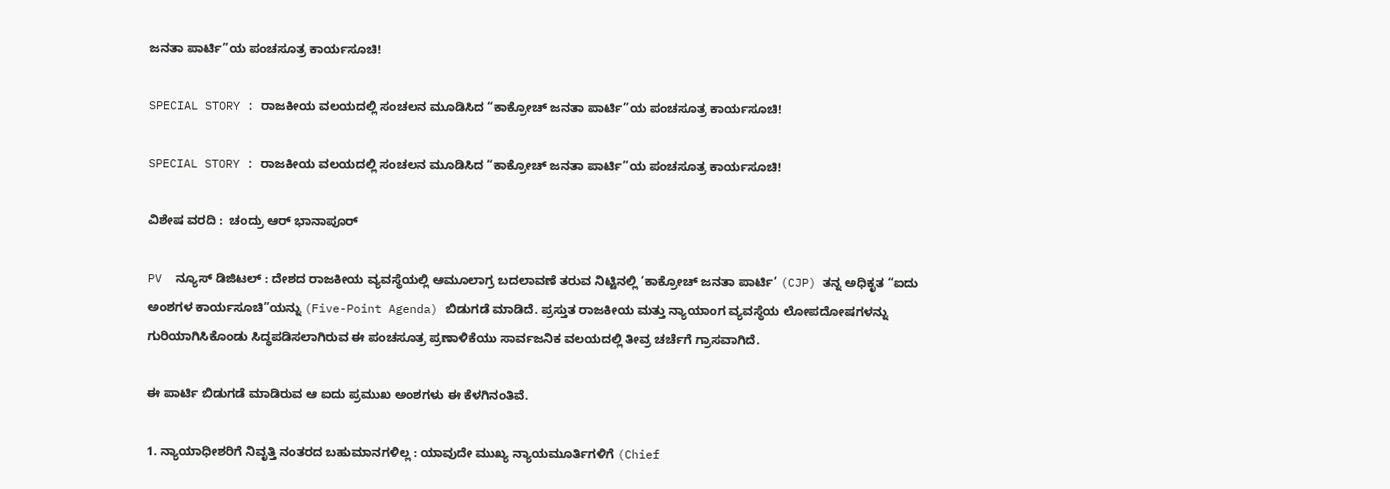ಜನತಾ ಪಾರ್ಟಿ”ಯ ಪಂಚಸೂತ್ರ ಕಾರ್ಯಸೂಚಿ!

SPECIAL STORY : ರಾಜಕೀಯ ವಲಯದಲ್ಲಿ ಸಂಚಲನ ಮೂಡಿಸಿದ “ಕಾಕ್ರೋಚ್ ಜನತಾ ಪಾರ್ಟಿ”ಯ ಪಂಚಸೂತ್ರ ಕಾರ್ಯಸೂಚಿ!

SPECIAL STORY : ರಾಜಕೀಯ ವಲಯದಲ್ಲಿ ಸಂಚಲನ ಮೂಡಿಸಿದ “ಕಾಕ್ರೋಚ್ ಜನತಾ ಪಾರ್ಟಿ”ಯ ಪಂಚಸೂತ್ರ ಕಾರ್ಯಸೂಚಿ!

ವಿಶೇಷ ವರದಿ :  ಚಂದ್ರು ಆರ್‌ ಭಾನಾಪೂರ್‌

PV  ನ್ಯೂಸ್‌ ಡಿಜಿಟಲ್‌ : ದೇಶದ ರಾಜಕೀಯ ವ್ಯವಸ್ಥೆಯಲ್ಲಿ ಆಮೂಲಾಗ್ರ ಬದಲಾವಣೆ ತರುವ ನಿಟ್ಟಿನಲ್ಲಿ ‘ಕಾಕ್ರೋಚ್ ಜನತಾ ಪಾರ್ಟಿ’ (CJP) ತನ್ನ ಅಧಿಕೃತ “ಐದು ಅಂಶಗಳ ಕಾರ್ಯಸೂಚಿ”ಯನ್ನು (Five-Point Agenda) ಬಿಡುಗಡೆ ಮಾಡಿದೆ. ಪ್ರಸ್ತುತ ರಾಜಕೀಯ ಮತ್ತು ನ್ಯಾಯಾಂಗ ವ್ಯವಸ್ಥೆಯ ಲೋಪದೋಷಗಳನ್ನು ಗುರಿಯಾಗಿಸಿಕೊಂಡು ಸಿದ್ಧಪಡಿಸಲಾಗಿರುವ ಈ ಪಂಚಸೂತ್ರ ಪ್ರಣಾಳಿಕೆಯು ಸಾರ್ವಜನಿಕ ವಲಯದಲ್ಲಿ ತೀವ್ರ ಚರ್ಚೆಗೆ ಗ್ರಾಸವಾಗಿದೆ.

ಈ ಪಾರ್ಟಿ ಬಿಡುಗಡೆ ಮಾಡಿರುವ ಆ ಐದು ಪ್ರಮುಖ ಅಂಶಗಳು ಈ ಕೆಳಗಿನಂತಿವೆ.

1. ನ್ಯಾಯಾಧೀಶರಿಗೆ ನಿವೃತ್ತಿ ನಂತರದ ಬಹುಮಾನಗಳಿಲ್ಲ : ಯಾವುದೇ ಮುಖ್ಯ ನ್ಯಾಯಮೂರ್ತಿಗಳಿಗೆ (Chief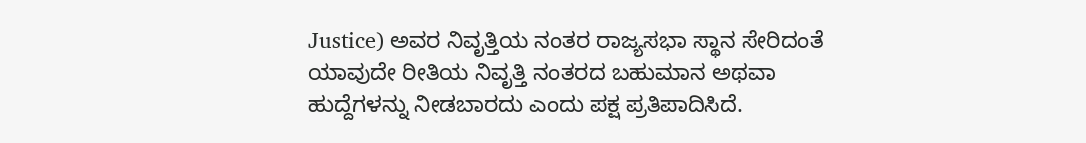Justice) ಅವರ ನಿವೃತ್ತಿಯ ನಂತರ ರಾಜ್ಯಸಭಾ ಸ್ಥಾನ ಸೇರಿದಂತೆ ಯಾವುದೇ ರೀತಿಯ ನಿವೃತ್ತಿ ನಂತರದ ಬಹುಮಾನ ಅಥವಾ ಹುದ್ದೆಗಳನ್ನು ನೀಡಬಾರದು ಎಂದು ಪಕ್ಷ ಪ್ರತಿಪಾದಿಸಿದೆ.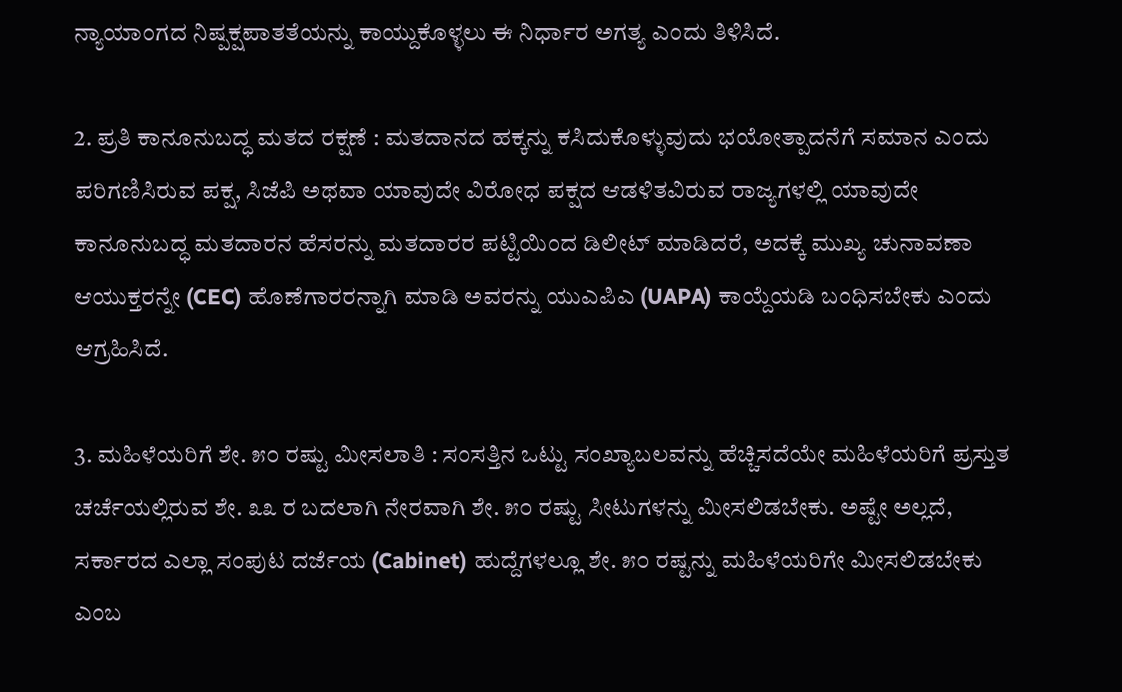ನ್ಯಾಯಾಂಗದ ನಿಷ್ಪಕ್ಷಪಾತತೆಯನ್ನು ಕಾಯ್ದುಕೊಳ್ಳಲು ಈ ನಿರ್ಧಾರ ಅಗತ್ಯ ಎಂದು ತಿಳಿಸಿದೆ.

2. ಪ್ರತಿ ಕಾನೂನುಬದ್ಧ ಮತದ ರಕ್ಷಣೆ : ಮತದಾನದ ಹಕ್ಕನ್ನು ಕಸಿದುಕೊಳ್ಳುವುದು ಭಯೋತ್ಪಾದನೆಗೆ ಸಮಾನ ಎಂದು ಪರಿಗಣಿಸಿರುವ ಪಕ್ಷ, ಸಿಜೆಪಿ ಅಥವಾ ಯಾವುದೇ ವಿರೋಧ ಪಕ್ಷದ ಆಡಳಿತವಿರುವ ರಾಜ್ಯಗಳಲ್ಲಿ ಯಾವುದೇ ಕಾನೂನುಬದ್ಧ ಮತದಾರನ ಹೆಸರನ್ನು ಮತದಾರರ ಪಟ್ಟಿಯಿಂದ ಡಿಲೀಟ್ ಮಾಡಿದರೆ, ಅದಕ್ಕೆ ಮುಖ್ಯ ಚುನಾವಣಾ ಆಯುಕ್ತರನ್ನೇ (CEC) ಹೊಣೆಗಾರರನ್ನಾಗಿ ಮಾಡಿ ಅವರನ್ನು ಯುಎಪಿಎ (UAPA) ಕಾಯ್ದೆಯಡಿ ಬಂಧಿಸಬೇಕು ಎಂದು ಆಗ್ರಹಿಸಿದೆ.

3. ಮಹಿಳೆಯರಿಗೆ ಶೇ. ೫೦ ರಷ್ಟು ಮೀಸಲಾತಿ : ಸಂಸತ್ತಿನ ಒಟ್ಟು ಸಂಖ್ಯಾಬಲವನ್ನು ಹೆಚ್ಚಿಸದೆಯೇ ಮಹಿಳೆಯರಿಗೆ ಪ್ರಸ್ತುತ ಚರ್ಚೆಯಲ್ಲಿರುವ ಶೇ. ೩೩ ರ ಬದಲಾಗಿ ನೇರವಾಗಿ ಶೇ. ೫೦ ರಷ್ಟು ಸೀಟುಗಳನ್ನು ಮೀಸಲಿಡಬೇಕು. ಅಷ್ಟೇ ಅಲ್ಲದೆ, ಸರ್ಕಾರದ ಎಲ್ಲಾ ಸಂಪುಟ ದರ್ಜೆಯ (Cabinet) ಹುದ್ದೆಗಳಲ್ಲೂ ಶೇ. ೫೦ ರಷ್ಟನ್ನು ಮಹಿಳೆಯರಿಗೇ ಮೀಸಲಿಡಬೇಕು ಎಂಬ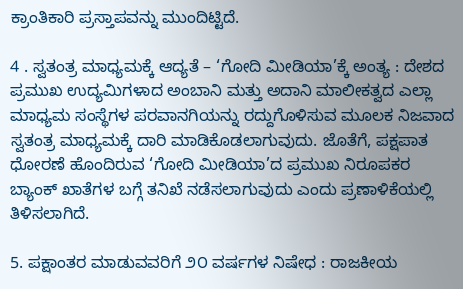ಕ್ರಾಂತಿಕಾರಿ ಪ್ರಸ್ತಾಪವನ್ನು ಮುಂದಿಟ್ಟಿದೆ.

4 . ಸ್ವತಂತ್ರ ಮಾಧ್ಯಮಕ್ಕೆ ಆದ್ಯತೆ – ‘ಗೋದಿ ಮೀಡಿಯಾ’ಕ್ಕೆ ಅಂತ್ಯ : ದೇಶದ ಪ್ರಮುಖ ಉದ್ಯಮಿಗಳಾದ ಅಂಬಾನಿ ಮತ್ತು ಅದಾನಿ ಮಾಲೀಕತ್ವದ ಎಲ್ಲಾ ಮಾಧ್ಯಮ ಸಂಸ್ಥೆಗಳ ಪರವಾನಗಿಯನ್ನು ರದ್ದುಗೊಳಿಸುವ ಮೂಲಕ ನಿಜವಾದ ಸ್ವತಂತ್ರ ಮಾಧ್ಯಮಕ್ಕೆ ದಾರಿ ಮಾಡಿಕೊಡಲಾಗುವುದು. ಜೊತೆಗೆ, ಪಕ್ಷಪಾತ ಧೋರಣೆ ಹೊಂದಿರುವ ‘ಗೋದಿ ಮೀಡಿಯಾ’ದ ಪ್ರಮುಖ ನಿರೂಪಕರ ಬ್ಯಾಂಕ್ ಖಾತೆಗಳ ಬಗ್ಗೆ ತನಿಖೆ ನಡೆಸಲಾಗುವುದು ಎಂದು ಪ್ರಣಾಳಿಕೆಯಲ್ಲಿ ತಿಳಿಸಲಾಗಿದೆ.

5. ಪಕ್ಷಾಂತರ ಮಾಡುವವರಿಗೆ ೨೦ ವರ್ಷಗಳ ನಿಷೇಧ : ರಾಜಕೀಯ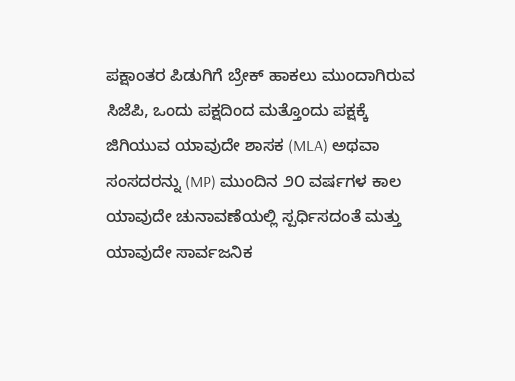ಪಕ್ಷಾಂತರ ಪಿಡುಗಿಗೆ ಬ್ರೇಕ್ ಹಾಕಲು ಮುಂದಾಗಿರುವ ಸಿಜೆಪಿ, ಒಂದು ಪಕ್ಷದಿಂದ ಮತ್ತೊಂದು ಪಕ್ಷಕ್ಕೆ ಜಿಗಿಯುವ ಯಾವುದೇ ಶಾಸಕ (MLA) ಅಥವಾ ಸಂಸದರನ್ನು (MP) ಮುಂದಿನ ೨೦ ವರ್ಷಗಳ ಕಾಲ ಯಾವುದೇ ಚುನಾವಣೆಯಲ್ಲಿ ಸ್ಪರ್ಧಿಸದಂತೆ ಮತ್ತು ಯಾವುದೇ ಸಾರ್ವಜನಿಕ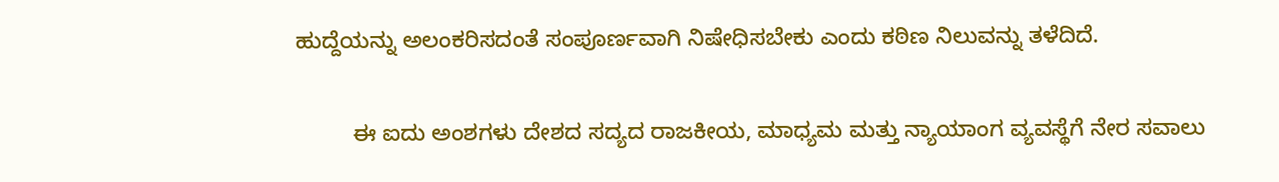ಹುದ್ದೆಯನ್ನು ಅಲಂಕರಿಸದಂತೆ ಸಂಪೂರ್ಣವಾಗಿ ನಿಷೇಧಿಸಬೇಕು ಎಂದು ಕಠಿಣ ನಿಲುವನ್ನು ತಳೆದಿದೆ.

         ಈ ಐದು ಅಂಶಗಳು ದೇಶದ ಸದ್ಯದ ರಾಜಕೀಯ, ಮಾಧ್ಯಮ ಮತ್ತು ನ್ಯಾಯಾಂಗ ವ್ಯವಸ್ಥೆಗೆ ನೇರ ಸವಾಲು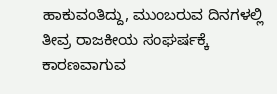ಹಾಕುವಂತಿದ್ದು, ಮುಂಬರುವ ದಿನಗಳಲ್ಲಿ ತೀವ್ರ ರಾಜಕೀಯ ಸಂಘರ್ಷಕ್ಕೆ ಕಾರಣವಾಗುವ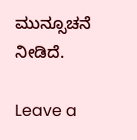ಮುನ್ಸೂಚನೆ ನೀಡಿದೆ.

Leave a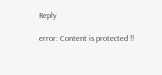Reply

error: Content is protected !!